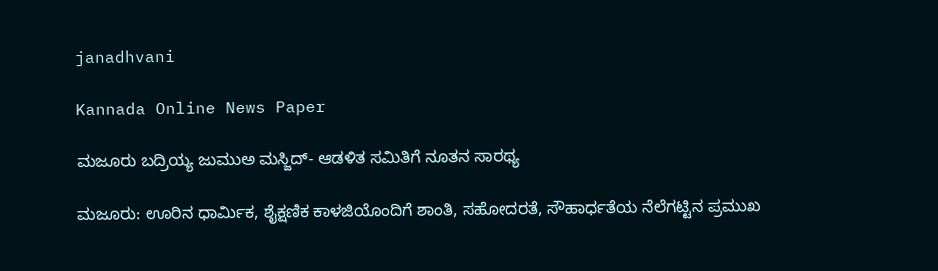janadhvani

Kannada Online News Paper

ಮಜೂರು ಬದ್ರಿಯ್ಯ ಜುಮುಅ ಮಸ್ಜಿದ್- ಆಡಳಿತ ಸಮಿತಿಗೆ ನೂತನ ಸಾರಥ್ಯ

ಮಜೂರು: ಊರಿನ ಧಾರ್ಮಿಕ, ಶೈಕ್ಷಣಿಕ ಕಾಳಜಿಯೊಂದಿಗೆ ಶಾಂತಿ, ಸಹೋದರತೆ, ಸೌಹಾರ್ಧತೆಯ ನೆಲೆಗಟ್ಟಿನ ಪ್ರಮುಖ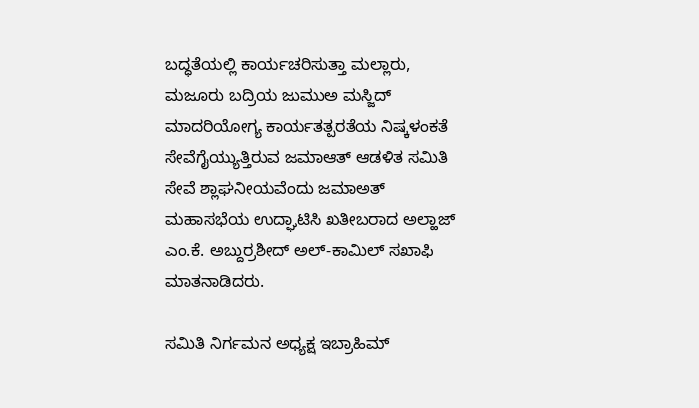ಬದ್ಧತೆಯಲ್ಲಿ ಕಾರ್ಯಚರಿಸುತ್ತಾ ಮಲ್ಲಾರು, ಮಜೂರು ಬದ್ರಿಯ ಜುಮುಅ ಮಸ್ಜಿದ್ ಮಾದರಿಯೋಗ್ಯ ಕಾರ್ಯತತ್ಪರತೆಯ ನಿಷ್ಕಳಂಕತೆ ಸೇವೆಗೈಯ್ಯುತ್ತಿರುವ ಜಮಾಆತ್ ಆಡಳಿತ ಸಮಿತಿ ಸೇವೆ ಶ್ಲಾಘನೀಯವೆಂದು ಜಮಾಅತ್ ಮಹಾಸಭೆಯ ಉದ್ಘಾಟಿಸಿ ಖತೀಬರಾದ ಅಲ್ಹಾಜ್ ಎಂ.ಕೆ. ಅಬ್ದುರ್ರಶೀದ್ ಅಲ್-ಕಾಮಿಲ್ ಸಖಾಫಿ ಮಾತನಾಡಿದರು.

ಸಮಿತಿ ನಿರ್ಗಮನ ಅಧ್ಯಕ್ಷ ಇಬ್ರಾಹಿಮ್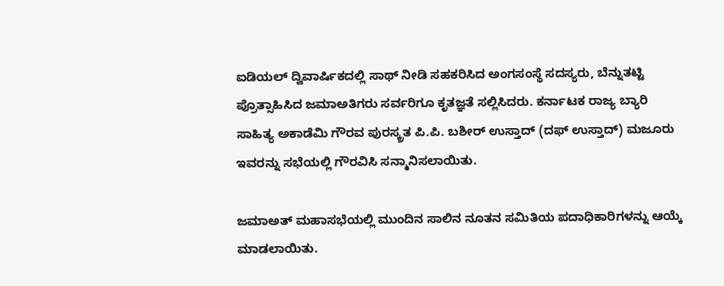ಐಡಿಯಲ್ ದ್ವಿವಾರ್ಷಿಕದಲ್ಲಿ ಸಾಥ್ ನೀಡಿ ಸಹಕರಿಸಿದ ಅಂಗಸಂಸ್ಥೆ ಸದಸ್ಯರು, ಬೆನ್ನುತಟ್ಟಿ ಪ್ರೊತ್ಸಾಹಿಸಿದ ಜಮಾಅತಿಗರು ಸರ್ವರಿಗೂ ಕೃತಜ್ಞತೆ ಸಲ್ಲಿಸಿದರು. ಕರ್ನಾಟಕ ರಾಜ್ಯ ಬ್ಯಾರಿ ಸಾಹಿತ್ಯ ಅಕಾಡೆಮಿ ಗೌರವ ಪುರಸ್ಕ್ರತ ಪಿ.ಪಿ. ಬಶೀರ್ ಉಸ್ತಾದ್ (ದಫ್ ಉಸ್ತಾದ್) ಮಜೂರು ಇವರನ್ನು ಸಭೆಯಲ್ಲಿ ಗೌರವಿಸಿ ಸನ್ಮಾನಿಸಲಾಯಿತು.

ಜಮಾಅತ್ ಮಹಾಸಭೆಯಲ್ಲಿ ಮುಂದಿನ ಸಾಲಿನ ನೂತನ ಸಮಿತಿಯ ಪದಾಧಿಕಾರಿಗಳನ್ನು ಆಯ್ಕೆ ಮಾಡಲಾಯಿತು.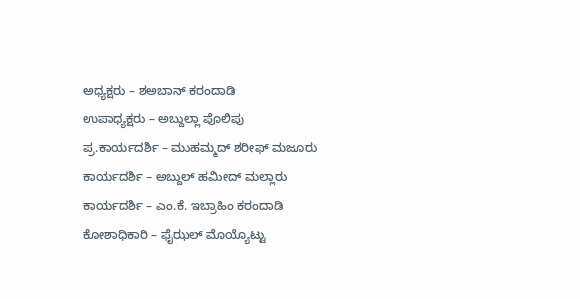ಅಧ್ಯಕ್ಷರು – ಶಅಬಾನ್ ಕರಂದಾಡಿ
ಉಪಾಧ್ಯಕ್ಷರು – ಅಬ್ದುಲ್ಲಾ ಪೊಲಿಪು
ಪ್ರ.ಕಾರ್ಯದರ್ಶಿ – ಮುಹಮ್ಮದ್ ಶರೀಫ್ ಮಜೂರು
ಕಾರ್ಯದರ್ಶಿ – ಅಬ್ದುಲ್ ಹಮೀದ್ ಮಲ್ಲಾರು
ಕಾರ್ಯದರ್ಶಿ – ಎಂ.ಕೆ. ಇಬ್ರಾಹಿಂ ಕರಂದಾಡಿ
ಕೋಶಾಧಿಕಾರಿ – ಫೈಝಲ್ ಮೊಯ್ಯೊಟ್ಟು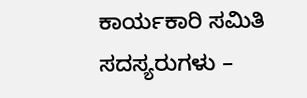ಕಾರ್ಯಕಾರಿ ಸಮಿತಿ ಸದಸ್ಯರುಗಳು –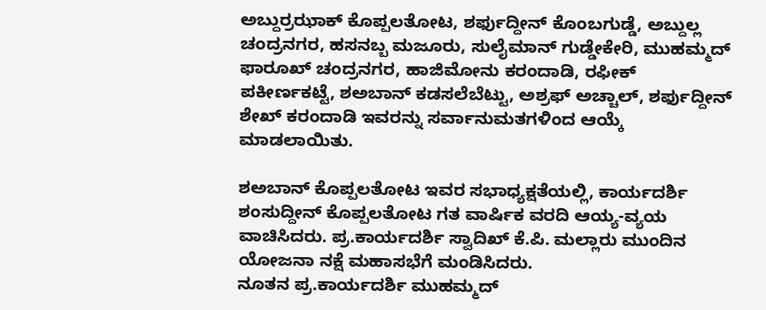ಅಬ್ದುರ್ರಝಾಕ್ ಕೊಪ್ಪಲತೋಟ, ಶರ್ಫುದ್ದೀನ್ ಕೊಂಬಗುಡ್ಡೆ, ಅಬ್ದುಲ್ಲ ಚಂದ್ರನಗರ, ಹಸನಬ್ಬ ಮಜೂರು, ಸುಲೈಮಾನ್ ಗುಡ್ಡೇಕೇರಿ, ಮುಹಮ್ಮದ್ ಫಾರೂಖ್ ಚಂದ್ರನಗರ, ಹಾಜಿಮೋನು ಕರಂದಾಡಿ, ರಫೀಕ್ ಪಕೀರ್ಣಕಟ್ಟೆ, ಶಅಬಾನ್ ಕಡಸಲೆಬೆಟ್ಟು, ಅಶ್ರಫ್ ಅಚ್ಚಾಲ್, ಶರ್ಫುದ್ದೀನ್ ಶೇಖ್ ಕರಂದಾಡಿ ಇವರನ್ನು ಸರ್ವಾನುಮತಗಳಿಂದ ಆಯ್ಕೆ ಮಾಡಲಾಯಿತು.

ಶಅಬಾನ್ ಕೊಪ್ಪಲತೋಟ ಇವರ ಸಭಾಧ್ಯಕ್ಷತೆಯಲ್ಲಿ, ಕಾರ್ಯದರ್ಶಿ ಶಂಸುದ್ದೀನ್ ಕೊಪ್ಪಲತೋಟ ಗತ ವಾರ್ಷಿಕ ವರದಿ ಆಯ್ಯ-ವ್ಯಯ ವಾಚಿಸಿದರು. ಪ್ರ.ಕಾರ್ಯದರ್ಶಿ ಸ್ವಾದಿಖ್ ಕೆ.ಪಿ. ಮಲ್ಲಾರು ಮುಂದಿನ ಯೋಜನಾ ನಕ್ಷೆ ಮಹಾಸಭೆಗೆ ಮಂಡಿಸಿದರು.
ನೂತನ ಪ್ರ.ಕಾರ್ಯದರ್ಶಿ ಮುಹಮ್ಮದ್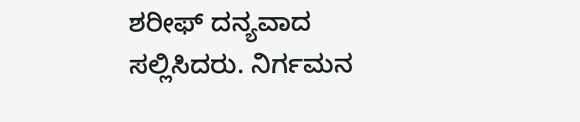ಶರೀಫ್ ದನ್ಯವಾದ ಸಲ್ಲಿಸಿದರು. ನಿರ್ಗಮನ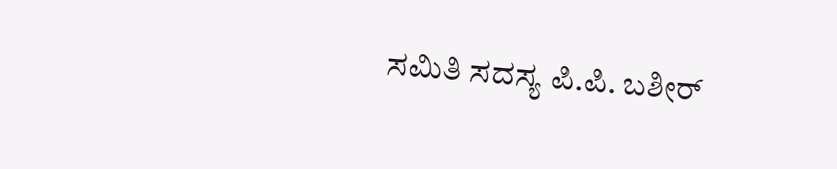ಸಮಿತಿ ಸದಸ್ಯ ಪಿ.ಪಿ. ಬಶೀರ್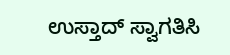ಉಸ್ತಾದ್ ಸ್ವಾಗತಿಸಿ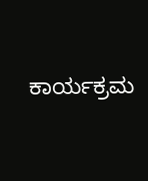ಕಾರ್ಯಕ್ರಮ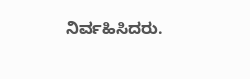ನಿರ್ವಹಿಸಿದರು.